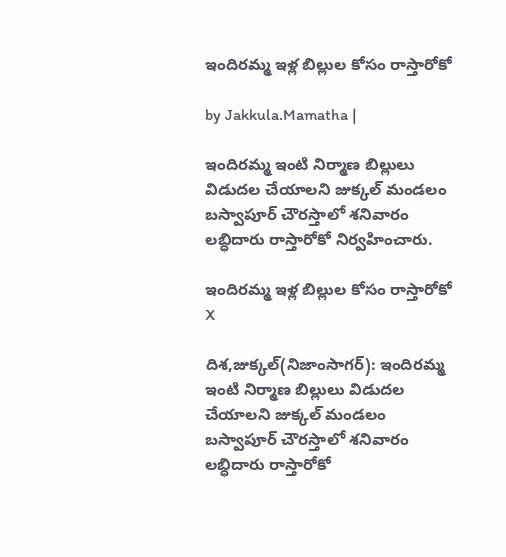ఇందిరమ్మ ఇళ్ల బిల్లుల కోసం రాస్తారోకో

by Jakkula.Mamatha |

ఇందిరమ్మ ఇంటి నిర్మాణ బిల్లులు విడుదల చేయాలని జుక్కల్ మండలం బస్వాపూర్ చౌరస్తాలో శనివారం లబ్ధిదారు రాస్తారోకో నిర్వహించారు.

ఇందిరమ్మ ఇళ్ల బిల్లుల కోసం రాస్తారోకో
X

దిశ,జుక్కల్(నిజాంసాగర్): ఇందిరమ్మ ఇంటి నిర్మాణ బిల్లులు విడుదల చేయాలని జుక్కల్ మండలం బస్వాపూర్ చౌరస్తాలో శనివారం లబ్ధిదారు రాస్తారోకో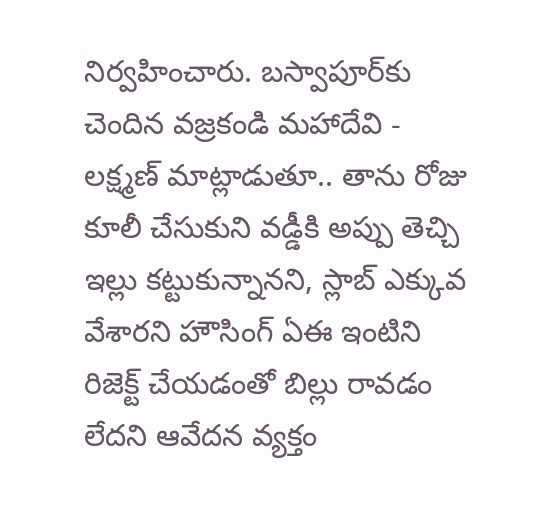నిర్వహించారు. బస్వాపూర్‌కు చెందిన వజ్రకండి మహాదేవి - లక్ష్మణ్ మాట్లాడుతూ.. తాను రోజు కూలీ చేసుకుని వడ్డీకి అప్పు తెచ్చి ఇల్లు కట్టుకున్నానని, స్లాబ్ ఎక్కువ వేశారని హౌసింగ్ ఏఈ ఇంటిని రిజెక్ట్ చేయడంతో బిల్లు రావడం లేదని ఆవేదన వ్యక్తం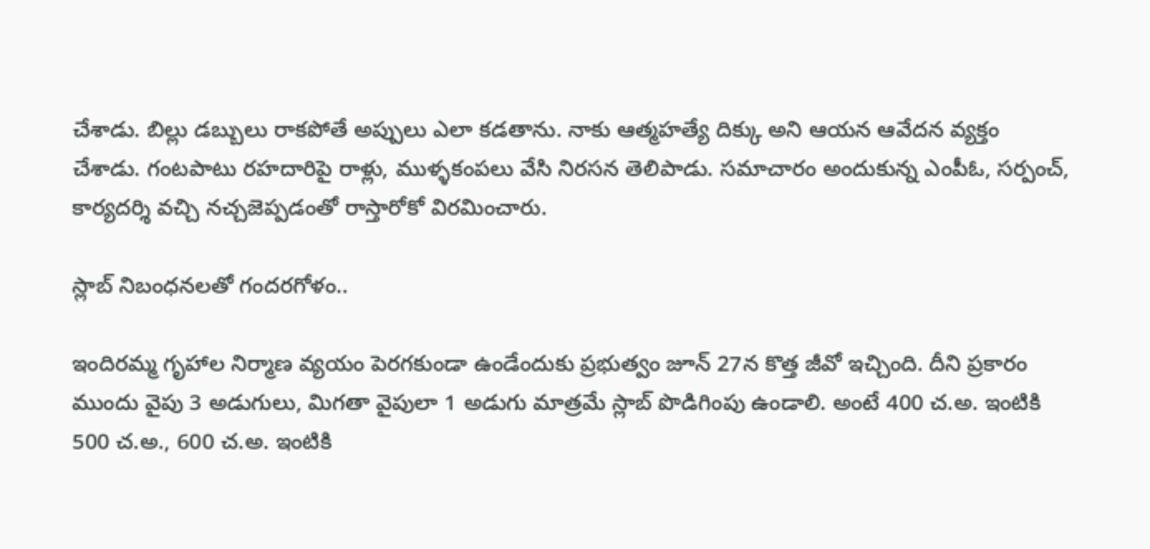చేశాడు. బిల్లు డబ్బులు రాకపోతే అప్పులు ఎలా కడతాను. నాకు ఆత్మహత్యే దిక్కు అని ఆయన ఆవేదన వ్యక్తం చేశాడు. గంటపాటు రహదారిపై రాళ్లు, ముళ్ళకంపలు వేసి నిరసన తెలిపాడు. సమాచారం అందుకున్న ఎంపీఓ, సర్పంచ్, కార్యదర్శి వచ్చి నచ్చజెప్పడంతో రాస్తారోకో విరమించారు.

స్లాబ్ నిబంధనలతో గందరగోళం..

ఇందిరమ్మ గృహాల నిర్మాణ వ్యయం పెరగకుండా ఉండేందుకు ప్రభుత్వం జూన్ 27న కొత్త జీవో ఇచ్చింది. దీని ప్రకారం ముందు వైపు 3 అడుగులు, మిగతా వైపులా 1 అడుగు మాత్రమే స్లాబ్ పొడిగింపు ఉండాలి. అంటే 400 చ.అ. ఇంటికి 500 చ.అ., 600 చ.అ. ఇంటికి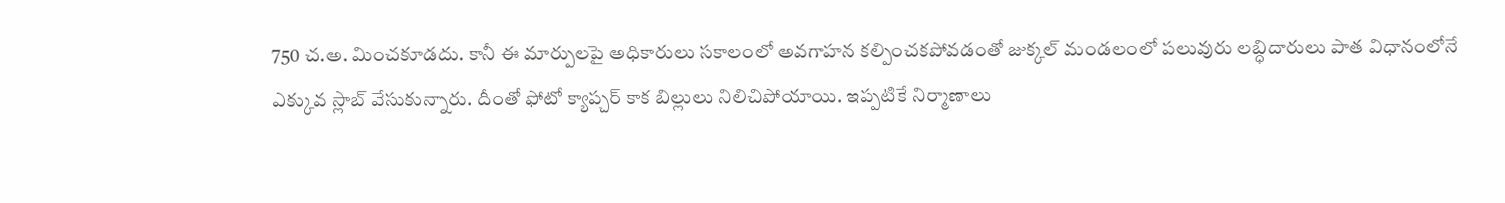750 చ.అ. మించకూడదు. కానీ ఈ మార్పులపై అధికారులు సకాలంలో అవగాహన కల్పించకపోవడంతో జుక్కల్ మండలంలో పలువురు లబ్ధిదారులు పాత విధానంలోనే ఎక్కువ స్లాబ్ వేసుకున్నారు. దీంతో ఫోటో క్యాప్చర్ కాక బిల్లులు నిలిచిపోయాయి. ఇప్పటికే నిర్మాణాలు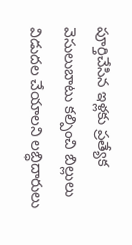పూర్తిచేసిన ఇళ్లకు ప్రత్యేక వెసులుబాటు కల్పించి బిల్లులు విడుదల చేయాలని లబ్ధిదారులు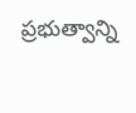ప్రభుత్వాన్ని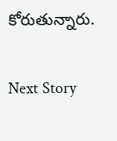కోరుతున్నారు.

Next Story